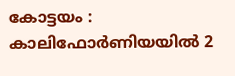കോട്ടയം : കാലിഫോർണിയയിൽ 2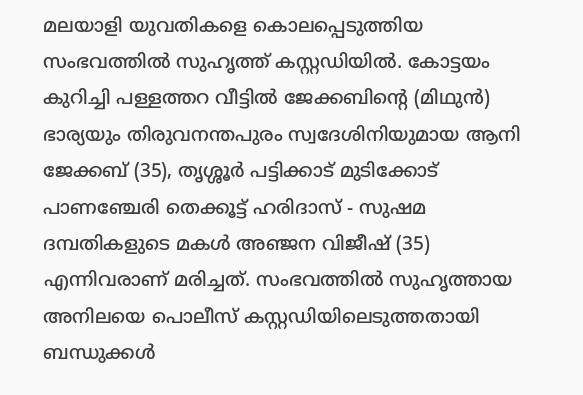മലയാളി യുവതികളെ കൊലപ്പെടുത്തിയ സംഭവത്തിൽ സുഹൃത്ത് കസ്റ്റഡിയിൽ. കോട്ടയം കുറിച്ചി പള്ളത്തറ വീട്ടിൽ ജേക്കബിന്റെ (മിഥുൻ) ഭാര്യയും തിരുവനന്തപുരം സ്വദേശിനിയുമായ ആനി ജേക്കബ് (35), തൃശ്ശൂർ പട്ടിക്കാട് മുടിക്കോട് പാണഞ്ചേരി തെക്കൂട്ട് ഹരിദാസ് - സുഷമ ദമ്പതികളുടെ മകൾ അഞ്ജന വിജീഷ് (35) എന്നിവരാണ് മരിച്ചത്. സംഭവത്തിൽ സുഹൃത്തായ അനിലയെ പൊലീസ് കസ്റ്റഡിയിലെടുത്തതായി ബന്ധുക്കൾ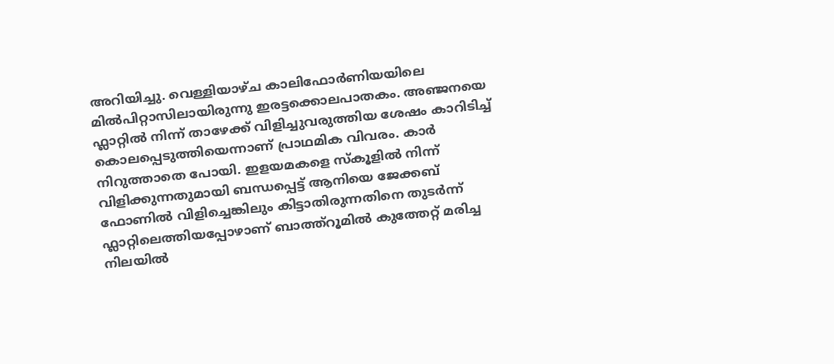അറിയിച്ചു. വെള്ളിയാഴ്ച കാലിഫോർണിയയിലെ മിൽപിറ്റാസിലായിരുന്നു ഇരട്ടക്കൊലപാതകം. അഞ്ജനയെ ഫ്ലാറ്റിൽ നിന്ന് താഴേക്ക് വിളിച്ചുവരുത്തിയ ശേഷം കാറിടിച്ച് കൊലപ്പെടുത്തിയെന്നാണ് പ്രാഥമിക വിവരം. കാർ നിറുത്താതെ പോയി. ഇളയമകളെ സ്കൂളിൽ നിന്ന് വിളിക്കുന്നതുമായി ബന്ധപ്പെട്ട് ആനിയെ ജേക്കബ് ഫോണിൽ വിളിച്ചെങ്കിലും കിട്ടാതിരുന്നതിനെ തുടർന്ന് ഫ്ലാറ്റിലെത്തിയപ്പോഴാണ് ബാത്ത്റൂമിൽ കുത്തേറ്റ് മരിച്ച നിലയിൽ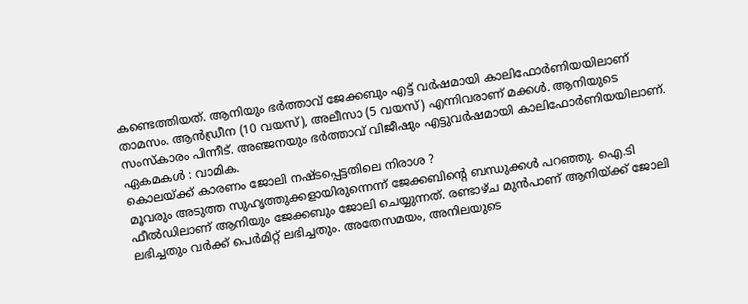കണ്ടെത്തിയത്. ആനിയും ഭർത്താവ് ജേക്കബും എട്ട് വർഷമായി കാലിഫോർണിയയിലാണ് താമസം. ആൻഡ്രീന (10 വയസ്), അലീസാ (5 വയസ്) എന്നിവരാണ് മക്കൾ. ആനിയുടെ സംസ്കാരം പിന്നീട്. അഞ്ജനയും ഭർത്താവ് വിജീഷും എട്ടുവർഷമായി കാലിഫോർണിയയിലാണ്. ഏകമകൾ : വാമിക.
കൊലയ്ക്ക് കാരണം ജോലി നഷ്ടപ്പെട്ടതിലെ നിരാശ ?
മൂവരും അടുത്ത സുഹൃത്തുക്കളായിരുന്നെന്ന് ജേക്കബിന്റെ ബന്ധുക്കൾ പറഞ്ഞു. ഐ.ടി ഫീൽഡിലാണ് ആനിയും ജേക്കബും ജോലി ചെയ്യുന്നത്. രണ്ടാഴ്ച മുൻപാണ് ആനിയ്ക്ക് ജോലി ലഭിച്ചതും വർക്ക് പെർമിറ്റ് ലഭിച്ചതും. അതേസമയം, അനിലയുടെ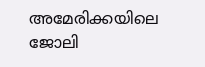അമേരിക്കയിലെ ജോലി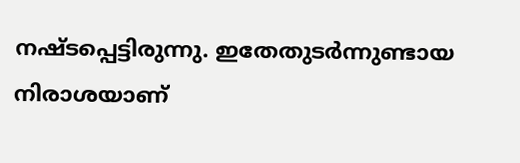നഷ്ടപ്പെട്ടിരുന്നു. ഇതേതുടർന്നുണ്ടായ നിരാശയാണ്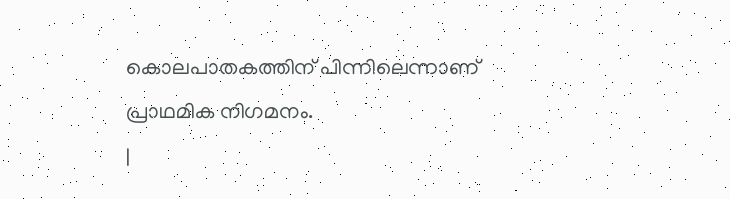കൊലപാതകത്തിന് പിന്നിലെന്നാണ് പ്രാഥമിക നിഗമനം.
|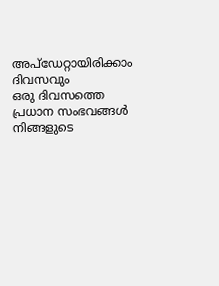അപ്ഡേറ്റായിരിക്കാം ദിവസവും
ഒരു ദിവസത്തെ പ്രധാന സംഭവങ്ങൾ നിങ്ങളുടെ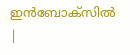ഇൻബോക്സിൽ |